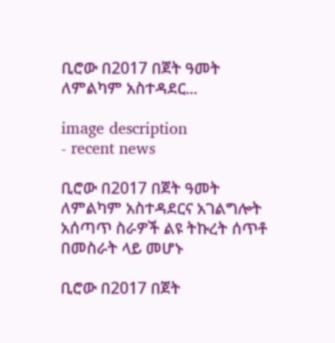ቢሮው በ2017 በጀት ዓመት ለምልካም አስተዳደር...

image description
- recent news

ቢሮው በ2017 በጀት ዓመት ለምልካም አስተዳደርና አገልግሎት አሰጣጥ ስራዎች ልዩ ትኩረት ሰጥቶ በመስራት ላይ መሆኑ

ቢሮው በ2017 በጀት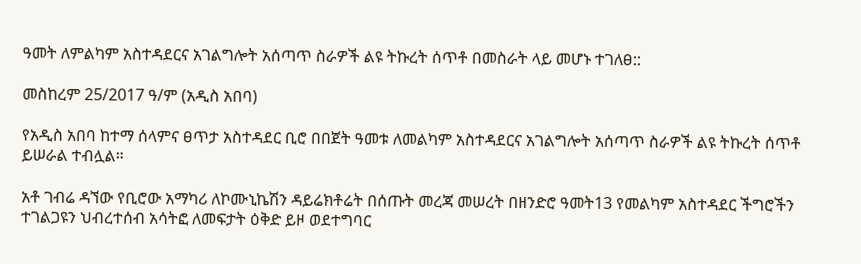ዓመት ለምልካም አስተዳደርና አገልግሎት አሰጣጥ ስራዎች ልዩ ትኩረት ሰጥቶ በመስራት ላይ መሆኑ ተገለፀ::

መስከረም 25/2017 ዓ/ም (አዲስ አበባ)

የአዲስ አበባ ከተማ ሰላምና ፀጥታ አስተዳደር ቢሮ በበጀት ዓመቱ ለመልካም አስተዳደርና አገልግሎት አሰጣጥ ስራዎች ልዩ ትኩረት ሰጥቶ ይሠራል ተብሏል።

አቶ ገብሬ ዳኘው የቢሮው አማካሪ ለኮሙኒኬሽን ዳይሬክቶሬት በሰጡት መረጃ መሠረት በዘንድሮ ዓመት13 የመልካም አስተዳደር ችግሮችን ተገልጋዩን ህብረተሰብ አሳትፎ ለመፍታት ዕቅድ ይዞ ወደተግባር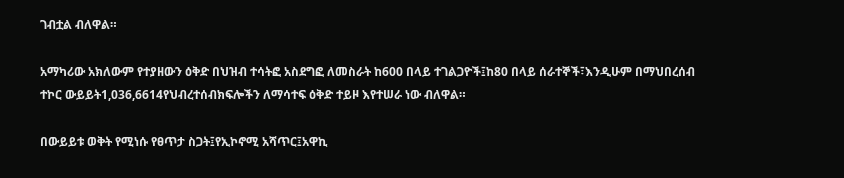ገብቷል ብለዋል።

አማካሪው አክለውም የተያዘውን ዕቅድ በህዝብ ተሳትፎ አስደግፎ ለመስራት ከ600 በላይ ተገልጋዮች፤ከ80 በላይ ሰራተኞች፣እንዲሁም በማህበረሰብ ተኮር ውይይት1,036,6614የህብረተሰብክፍሎችን ለማሳተፍ ዕቅድ ተይዞ እየተሠራ ነው ብለዋል።

በውይይቱ ወቅት የሚነሱ የፀጥታ ስጋት፤የኢኮኖሚ አሻጥር፤አዋኪ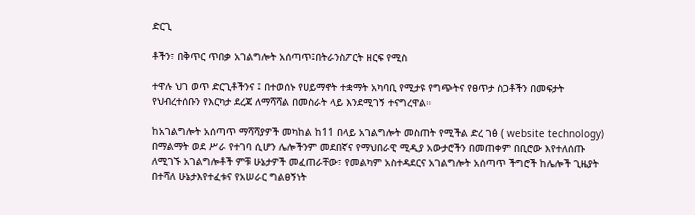ድርጊ

ቶችን፣ በቅጥር ጥበቃ አገልግሎት አሰጣጥ፤በትራንስፖርት ዘርፍ የሚስ

ተዋሉ ህገ ወጥ ድርጊቶችንና ፤ በተወሰኑ የሀይማኖት ተቋማት አካባቢ የሚታዩ የግጭትና የፀጥታ ስጋቶችን በመፍታት የህብረተሰቡን የእርካታ ደረጃ ለማሻሻል በመስራት ላይ እንደሚገኝ ተናግረዋል።

ከአገልግሎት አሰጣጥ ማሻሻያዎች መካከል ከ11 በላይ አገልግሎት መስጠት የሚችል ድረ ገፅ ( website technology) በማልማት ወደ ሥራ የተገባ ሲሆን ሌሎችንም መደበኛና የማህበራዊ ሚዲያ አውታሮችን በመጠቀም በቢሮው እየተለሰጡ ለሚገኙ አገልግሎቶች ምቹ ሁኔታዎች መፈጠራቸው፣ የመልካም አስተዳደርና አገልግሎት አሰጣጥ ችግሮች ከሌሎች ጊዜያት በተሻለ ሁኔታእየተፈቱና የአሠራር ግልፀኝነት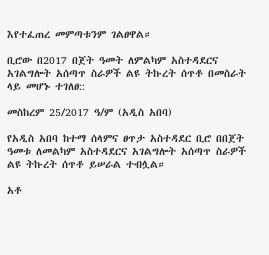እየተፈጠረ መምጣቱንም ገልፀዋል።

ቢሮው በ2017 በጀት ዓመት ለምልካም አስተዳደርና አገልግሎት አሰጣጥ ስራዎች ልዩ ትኩረት ሰጥቶ በመስራት ላይ መሆኑ ተገለፀ::

መስከረም 25/2017 ዓ/ም (አዲስ አበባ)

የአዲስ አበባ ከተማ ሰላምና ፀጥታ አስተዳደር ቢሮ በበጀት ዓመቱ ለመልካም አስተዳደርና አገልግሎት አሰጣጥ ስራዎች ልዩ ትኩረት ሰጥቶ ይሠራል ተብሏል።

አቶ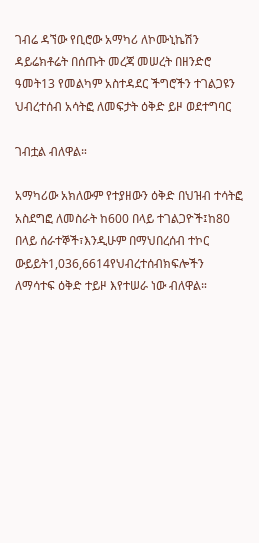ገብሬ ዳኘው የቢሮው አማካሪ ለኮሙኒኬሽን ዳይሬክቶሬት በሰጡት መረጃ መሠረት በዘንድሮ ዓመት13 የመልካም አስተዳደር ችግሮችን ተገልጋዩን ህብረተሰብ አሳትፎ ለመፍታት ዕቅድ ይዞ ወደተግባር

ገብቷል ብለዋል።

አማካሪው አክለውም የተያዘውን ዕቅድ በህዝብ ተሳትፎ አስደግፎ ለመስራት ከ600 በላይ ተገልጋዮች፤ከ80 በላይ ሰራተኞች፣እንዲሁም በማህበረሰብ ተኮር ውይይት1,036,6614የህብረተሰብክፍሎችን ለማሳተፍ ዕቅድ ተይዞ እየተሠራ ነው ብለዋል።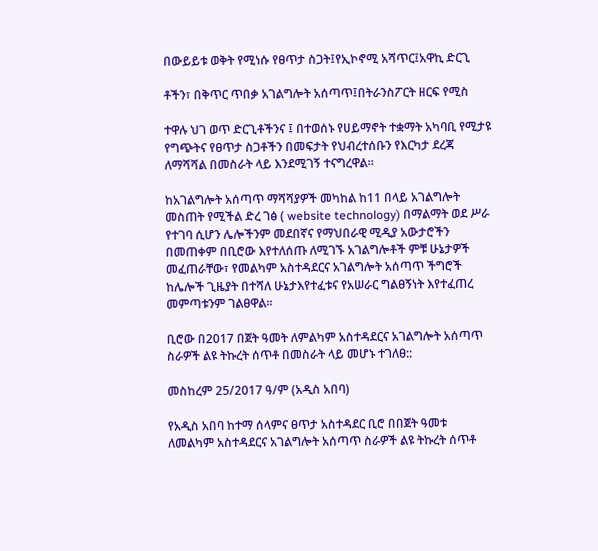በውይይቱ ወቅት የሚነሱ የፀጥታ ስጋት፤የኢኮኖሚ አሻጥር፤አዋኪ ድርጊ

ቶችን፣ በቅጥር ጥበቃ አገልግሎት አሰጣጥ፤በትራንስፖርት ዘርፍ የሚስ

ተዋሉ ህገ ወጥ ድርጊቶችንና ፤ በተወሰኑ የሀይማኖት ተቋማት አካባቢ የሚታዩ የግጭትና የፀጥታ ስጋቶችን በመፍታት የህብረተሰቡን የእርካታ ደረጃ ለማሻሻል በመስራት ላይ እንደሚገኝ ተናግረዋል።

ከአገልግሎት አሰጣጥ ማሻሻያዎች መካከል ከ11 በላይ አገልግሎት መስጠት የሚችል ድረ ገፅ ( website technology) በማልማት ወደ ሥራ የተገባ ሲሆን ሌሎችንም መደበኛና የማህበራዊ ሚዲያ አውታሮችን በመጠቀም በቢሮው እየተለሰጡ ለሚገኙ አገልግሎቶች ምቹ ሁኔታዎች መፈጠራቸው፣ የመልካም አስተዳደርና አገልግሎት አሰጣጥ ችግሮች ከሌሎች ጊዜያት በተሻለ ሁኔታእየተፈቱና የአሠራር ግልፀኝነት እየተፈጠረ መምጣቱንም ገልፀዋል።

ቢሮው በ2017 በጀት ዓመት ለምልካም አስተዳደርና አገልግሎት አሰጣጥ ስራዎች ልዩ ትኩረት ሰጥቶ በመስራት ላይ መሆኑ ተገለፀ::

መስከረም 25/2017 ዓ/ም (አዲስ አበባ)

የአዲስ አበባ ከተማ ሰላምና ፀጥታ አስተዳደር ቢሮ በበጀት ዓመቱ ለመልካም አስተዳደርና አገልግሎት አሰጣጥ ስራዎች ልዩ ትኩረት ሰጥቶ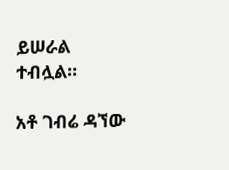ይሠራል ተብሏል።

አቶ ገብሬ ዳኘው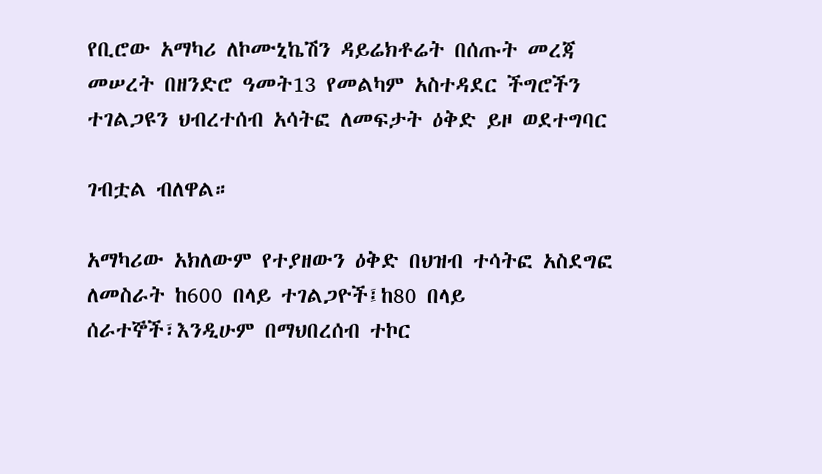የቢሮው አማካሪ ለኮሙኒኬሽን ዳይሬክቶሬት በሰጡት መረጃ መሠረት በዘንድሮ ዓመት13 የመልካም አስተዳደር ችግሮችን ተገልጋዩን ህብረተሰብ አሳትፎ ለመፍታት ዕቅድ ይዞ ወደተግባር

ገብቷል ብለዋል።

አማካሪው አክለውም የተያዘውን ዕቅድ በህዝብ ተሳትፎ አስደግፎ ለመስራት ከ600 በላይ ተገልጋዮች፤ከ80 በላይ ሰራተኞች፣እንዲሁም በማህበረሰብ ተኮር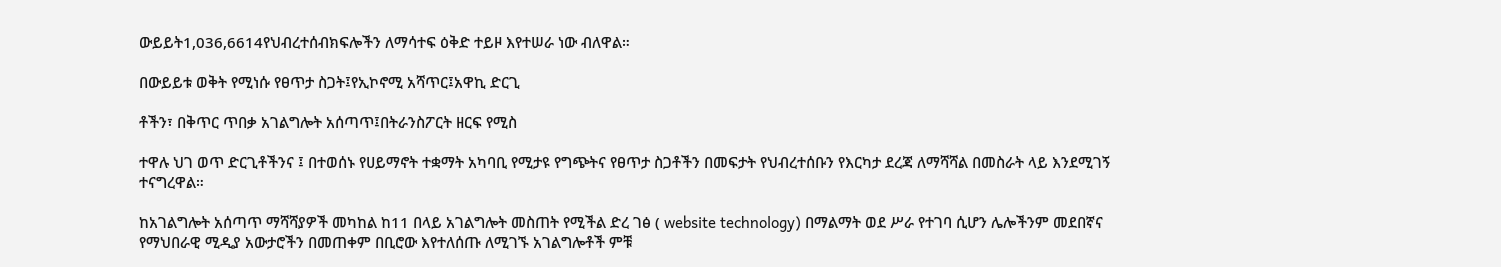ውይይት1,036,6614የህብረተሰብክፍሎችን ለማሳተፍ ዕቅድ ተይዞ እየተሠራ ነው ብለዋል።

በውይይቱ ወቅት የሚነሱ የፀጥታ ስጋት፤የኢኮኖሚ አሻጥር፤አዋኪ ድርጊ

ቶችን፣ በቅጥር ጥበቃ አገልግሎት አሰጣጥ፤በትራንስፖርት ዘርፍ የሚስ

ተዋሉ ህገ ወጥ ድርጊቶችንና ፤ በተወሰኑ የሀይማኖት ተቋማት አካባቢ የሚታዩ የግጭትና የፀጥታ ስጋቶችን በመፍታት የህብረተሰቡን የእርካታ ደረጃ ለማሻሻል በመስራት ላይ እንደሚገኝ ተናግረዋል።

ከአገልግሎት አሰጣጥ ማሻሻያዎች መካከል ከ11 በላይ አገልግሎት መስጠት የሚችል ድረ ገፅ ( website technology) በማልማት ወደ ሥራ የተገባ ሲሆን ሌሎችንም መደበኛና የማህበራዊ ሚዲያ አውታሮችን በመጠቀም በቢሮው እየተለሰጡ ለሚገኙ አገልግሎቶች ምቹ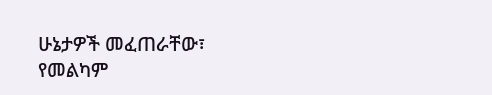ሁኔታዎች መፈጠራቸው፣ የመልካም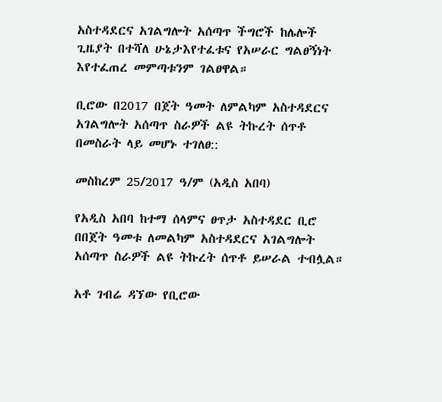አስተዳደርና አገልግሎት አሰጣጥ ችግሮች ከሌሎች ጊዜያት በተሻለ ሁኔታእየተፈቱና የአሠራር ግልፀኝነት እየተፈጠረ መምጣቱንም ገልፀዋል።

ቢሮው በ2017 በጀት ዓመት ለምልካም አስተዳደርና አገልግሎት አሰጣጥ ስራዎች ልዩ ትኩረት ሰጥቶ በመስራት ላይ መሆኑ ተገለፀ::

መስከረም 25/2017 ዓ/ም (አዲስ አበባ)

የአዲስ አበባ ከተማ ሰላምና ፀጥታ አስተዳደር ቢሮ በበጀት ዓመቱ ለመልካም አስተዳደርና አገልግሎት አሰጣጥ ስራዎች ልዩ ትኩረት ሰጥቶ ይሠራል ተብሏል።

አቶ ገብሬ ዳኘው የቢሮው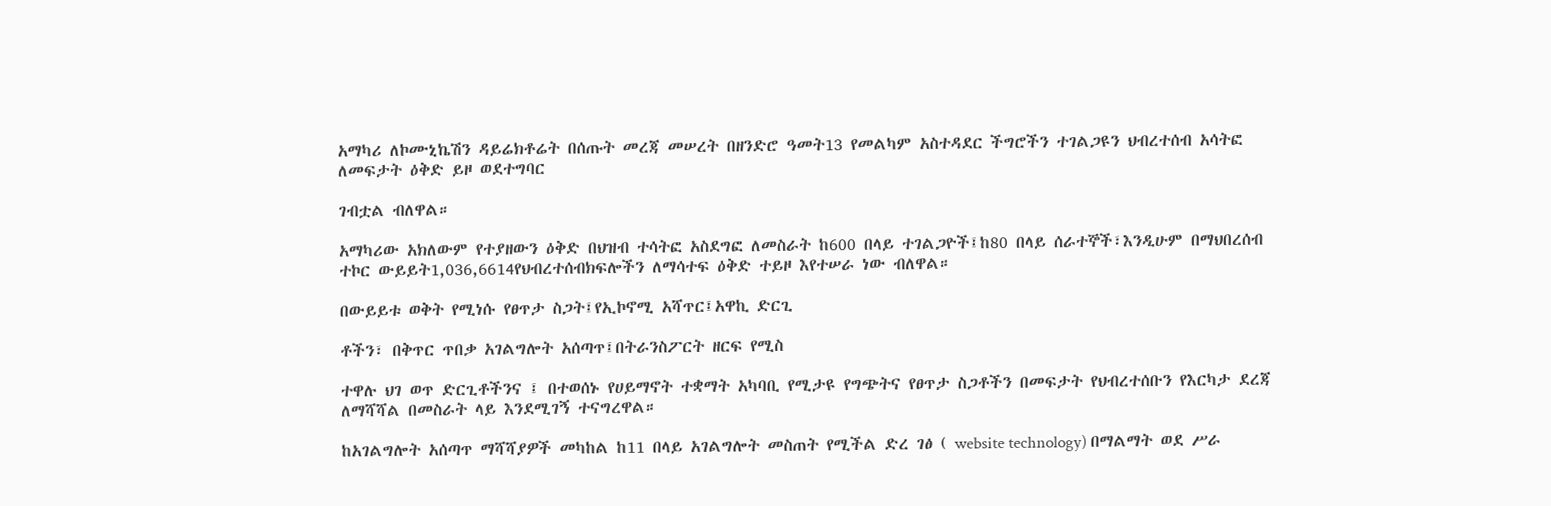አማካሪ ለኮሙኒኬሽን ዳይሬክቶሬት በሰጡት መረጃ መሠረት በዘንድሮ ዓመት13 የመልካም አስተዳደር ችግሮችን ተገልጋዩን ህብረተሰብ አሳትፎ ለመፍታት ዕቅድ ይዞ ወደተግባር

ገብቷል ብለዋል።

አማካሪው አክለውም የተያዘውን ዕቅድ በህዝብ ተሳትፎ አስደግፎ ለመስራት ከ600 በላይ ተገልጋዮች፤ከ80 በላይ ሰራተኞች፣እንዲሁም በማህበረሰብ ተኮር ውይይት1,036,6614የህብረተሰብክፍሎችን ለማሳተፍ ዕቅድ ተይዞ እየተሠራ ነው ብለዋል።

በውይይቱ ወቅት የሚነሱ የፀጥታ ስጋት፤የኢኮኖሚ አሻጥር፤አዋኪ ድርጊ

ቶችን፣ በቅጥር ጥበቃ አገልግሎት አሰጣጥ፤በትራንስፖርት ዘርፍ የሚስ

ተዋሉ ህገ ወጥ ድርጊቶችንና ፤ በተወሰኑ የሀይማኖት ተቋማት አካባቢ የሚታዩ የግጭትና የፀጥታ ስጋቶችን በመፍታት የህብረተሰቡን የእርካታ ደረጃ ለማሻሻል በመስራት ላይ እንደሚገኝ ተናግረዋል።

ከአገልግሎት አሰጣጥ ማሻሻያዎች መካከል ከ11 በላይ አገልግሎት መስጠት የሚችል ድረ ገፅ ( website technology) በማልማት ወደ ሥራ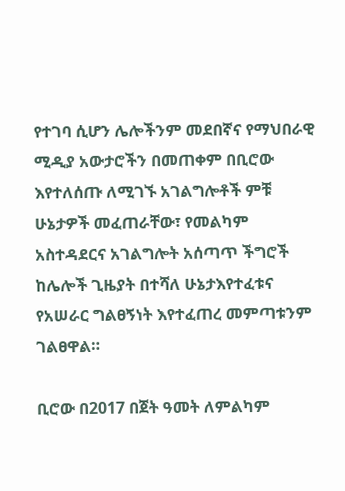የተገባ ሲሆን ሌሎችንም መደበኛና የማህበራዊ ሚዲያ አውታሮችን በመጠቀም በቢሮው እየተለሰጡ ለሚገኙ አገልግሎቶች ምቹ ሁኔታዎች መፈጠራቸው፣ የመልካም አስተዳደርና አገልግሎት አሰጣጥ ችግሮች ከሌሎች ጊዜያት በተሻለ ሁኔታእየተፈቱና የአሠራር ግልፀኝነት እየተፈጠረ መምጣቱንም ገልፀዋል።

ቢሮው በ2017 በጀት ዓመት ለምልካም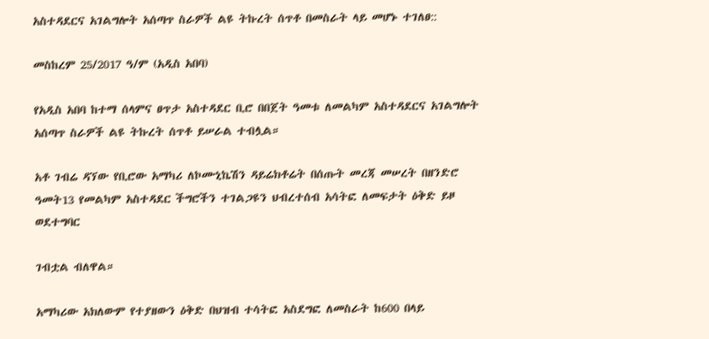አስተዳደርና አገልግሎት አሰጣጥ ስራዎች ልዩ ትኩረት ሰጥቶ በመስራት ላይ መሆኑ ተገለፀ::

መስከረም 25/2017 ዓ/ም (አዲስ አበባ)

የአዲስ አበባ ከተማ ሰላምና ፀጥታ አስተዳደር ቢሮ በበጀት ዓመቱ ለመልካም አስተዳደርና አገልግሎት አሰጣጥ ስራዎች ልዩ ትኩረት ሰጥቶ ይሠራል ተብሏል።

አቶ ገብሬ ዳኘው የቢሮው አማካሪ ለኮሙኒኬሽን ዳይሬክቶሬት በሰጡት መረጃ መሠረት በዘንድሮ ዓመት13 የመልካም አስተዳደር ችግሮችን ተገልጋዩን ህብረተሰብ አሳትፎ ለመፍታት ዕቅድ ይዞ ወደተግባር

ገብቷል ብለዋል።

አማካሪው አክለውም የተያዘውን ዕቅድ በህዝብ ተሳትፎ አስደግፎ ለመስራት ከ600 በላይ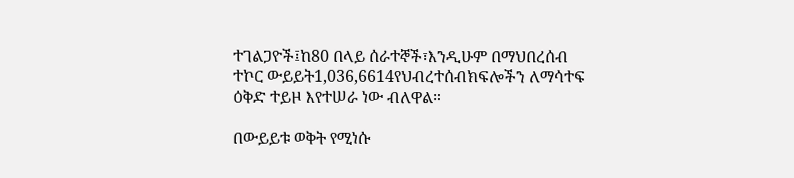ተገልጋዮች፤ከ80 በላይ ሰራተኞች፣እንዲሁም በማህበረሰብ ተኮር ውይይት1,036,6614የህብረተሰብክፍሎችን ለማሳተፍ ዕቅድ ተይዞ እየተሠራ ነው ብለዋል።

በውይይቱ ወቅት የሚነሱ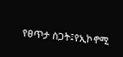የፀጥታ ስጋት፤የኢኮኖሚ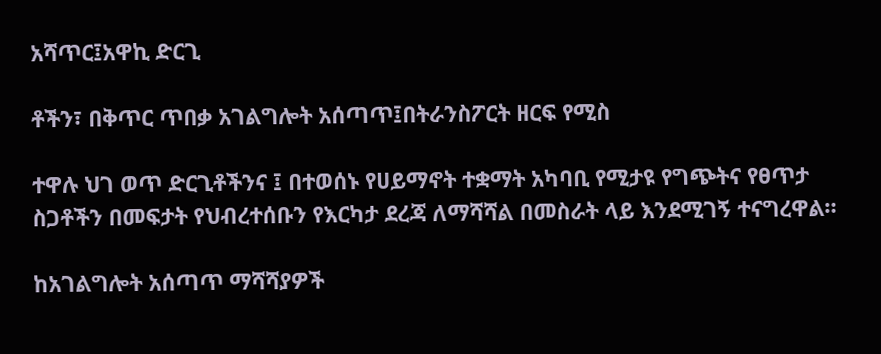አሻጥር፤አዋኪ ድርጊ

ቶችን፣ በቅጥር ጥበቃ አገልግሎት አሰጣጥ፤በትራንስፖርት ዘርፍ የሚስ

ተዋሉ ህገ ወጥ ድርጊቶችንና ፤ በተወሰኑ የሀይማኖት ተቋማት አካባቢ የሚታዩ የግጭትና የፀጥታ ስጋቶችን በመፍታት የህብረተሰቡን የእርካታ ደረጃ ለማሻሻል በመስራት ላይ እንደሚገኝ ተናግረዋል።

ከአገልግሎት አሰጣጥ ማሻሻያዎች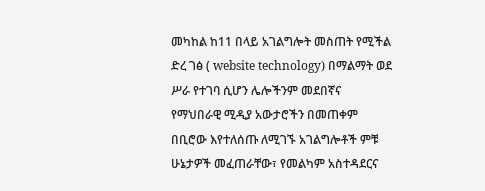መካከል ከ11 በላይ አገልግሎት መስጠት የሚችል ድረ ገፅ ( website technology) በማልማት ወደ ሥራ የተገባ ሲሆን ሌሎችንም መደበኛና የማህበራዊ ሚዲያ አውታሮችን በመጠቀም በቢሮው እየተለሰጡ ለሚገኙ አገልግሎቶች ምቹ ሁኔታዎች መፈጠራቸው፣ የመልካም አስተዳደርና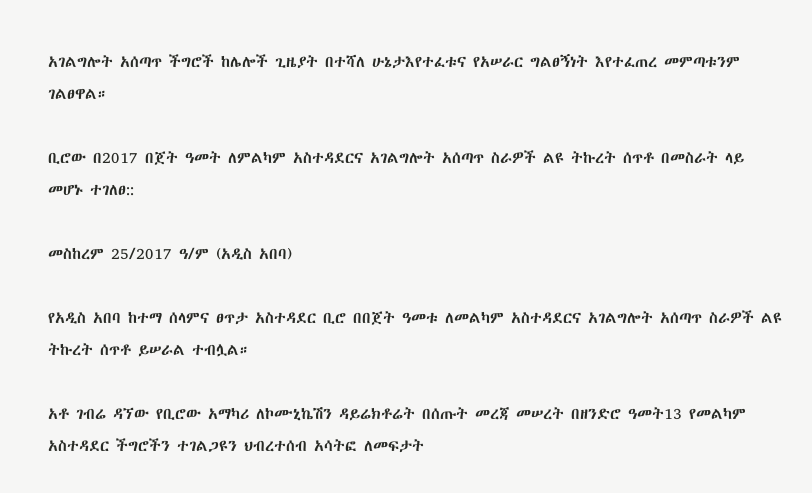አገልግሎት አሰጣጥ ችግሮች ከሌሎች ጊዜያት በተሻለ ሁኔታእየተፈቱና የአሠራር ግልፀኝነት እየተፈጠረ መምጣቱንም ገልፀዋል።

ቢሮው በ2017 በጀት ዓመት ለምልካም አስተዳደርና አገልግሎት አሰጣጥ ስራዎች ልዩ ትኩረት ሰጥቶ በመስራት ላይ መሆኑ ተገለፀ::

መስከረም 25/2017 ዓ/ም (አዲስ አበባ)

የአዲስ አበባ ከተማ ሰላምና ፀጥታ አስተዳደር ቢሮ በበጀት ዓመቱ ለመልካም አስተዳደርና አገልግሎት አሰጣጥ ስራዎች ልዩ ትኩረት ሰጥቶ ይሠራል ተብሏል።

አቶ ገብሬ ዳኘው የቢሮው አማካሪ ለኮሙኒኬሽን ዳይሬክቶሬት በሰጡት መረጃ መሠረት በዘንድሮ ዓመት13 የመልካም አስተዳደር ችግሮችን ተገልጋዩን ህብረተሰብ አሳትፎ ለመፍታት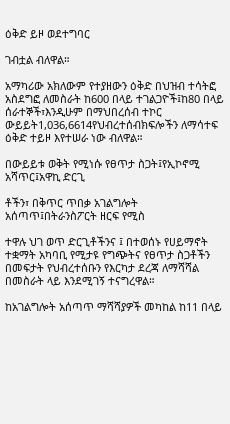ዕቅድ ይዞ ወደተግባር

ገብቷል ብለዋል።

አማካሪው አክለውም የተያዘውን ዕቅድ በህዝብ ተሳትፎ አስደግፎ ለመስራት ከ600 በላይ ተገልጋዮች፤ከ80 በላይ ሰራተኞች፣እንዲሁም በማህበረሰብ ተኮር ውይይት1,036,6614የህብረተሰብክፍሎችን ለማሳተፍ ዕቅድ ተይዞ እየተሠራ ነው ብለዋል።

በውይይቱ ወቅት የሚነሱ የፀጥታ ስጋት፤የኢኮኖሚ አሻጥር፤አዋኪ ድርጊ

ቶችን፣ በቅጥር ጥበቃ አገልግሎት አሰጣጥ፤በትራንስፖርት ዘርፍ የሚስ

ተዋሉ ህገ ወጥ ድርጊቶችንና ፤ በተወሰኑ የሀይማኖት ተቋማት አካባቢ የሚታዩ የግጭትና የፀጥታ ስጋቶችን በመፍታት የህብረተሰቡን የእርካታ ደረጃ ለማሻሻል በመስራት ላይ እንደሚገኝ ተናግረዋል።

ከአገልግሎት አሰጣጥ ማሻሻያዎች መካከል ከ11 በላይ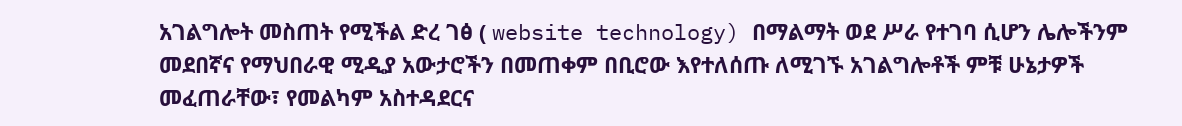አገልግሎት መስጠት የሚችል ድረ ገፅ ( website technology) በማልማት ወደ ሥራ የተገባ ሲሆን ሌሎችንም መደበኛና የማህበራዊ ሚዲያ አውታሮችን በመጠቀም በቢሮው እየተለሰጡ ለሚገኙ አገልግሎቶች ምቹ ሁኔታዎች መፈጠራቸው፣ የመልካም አስተዳደርና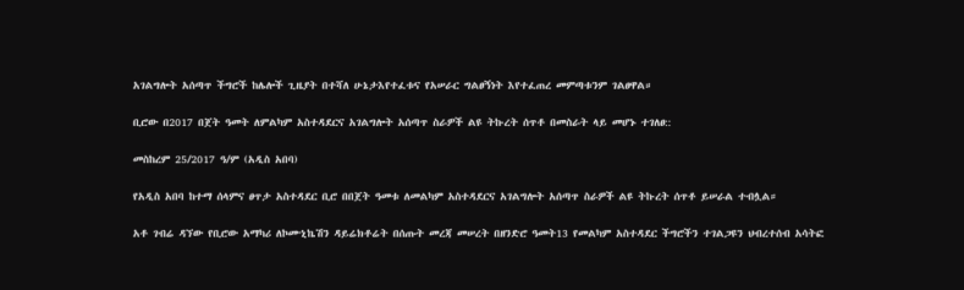አገልግሎት አሰጣጥ ችግሮች ከሌሎች ጊዜያት በተሻለ ሁኔታእየተፈቱና የአሠራር ግልፀኝነት እየተፈጠረ መምጣቱንም ገልፀዋል።

ቢሮው በ2017 በጀት ዓመት ለምልካም አስተዳደርና አገልግሎት አሰጣጥ ስራዎች ልዩ ትኩረት ሰጥቶ በመስራት ላይ መሆኑ ተገለፀ::

መስከረም 25/2017 ዓ/ም (አዲስ አበባ)

የአዲስ አበባ ከተማ ሰላምና ፀጥታ አስተዳደር ቢሮ በበጀት ዓመቱ ለመልካም አስተዳደርና አገልግሎት አሰጣጥ ስራዎች ልዩ ትኩረት ሰጥቶ ይሠራል ተብሏል።

አቶ ገብሬ ዳኘው የቢሮው አማካሪ ለኮሙኒኬሽን ዳይሬክቶሬት በሰጡት መረጃ መሠረት በዘንድሮ ዓመት13 የመልካም አስተዳደር ችግሮችን ተገልጋዩን ህብረተሰብ አሳትፎ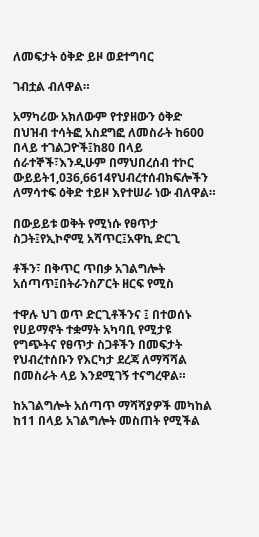ለመፍታት ዕቅድ ይዞ ወደተግባር

ገብቷል ብለዋል።

አማካሪው አክለውም የተያዘውን ዕቅድ በህዝብ ተሳትፎ አስደግፎ ለመስራት ከ600 በላይ ተገልጋዮች፤ከ80 በላይ ሰራተኞች፣እንዲሁም በማህበረሰብ ተኮር ውይይት1,036,6614የህብረተሰብክፍሎችን ለማሳተፍ ዕቅድ ተይዞ እየተሠራ ነው ብለዋል።

በውይይቱ ወቅት የሚነሱ የፀጥታ ስጋት፤የኢኮኖሚ አሻጥር፤አዋኪ ድርጊ

ቶችን፣ በቅጥር ጥበቃ አገልግሎት አሰጣጥ፤በትራንስፖርት ዘርፍ የሚስ

ተዋሉ ህገ ወጥ ድርጊቶችንና ፤ በተወሰኑ የሀይማኖት ተቋማት አካባቢ የሚታዩ የግጭትና የፀጥታ ስጋቶችን በመፍታት የህብረተሰቡን የእርካታ ደረጃ ለማሻሻል በመስራት ላይ እንደሚገኝ ተናግረዋል።

ከአገልግሎት አሰጣጥ ማሻሻያዎች መካከል ከ11 በላይ አገልግሎት መስጠት የሚችል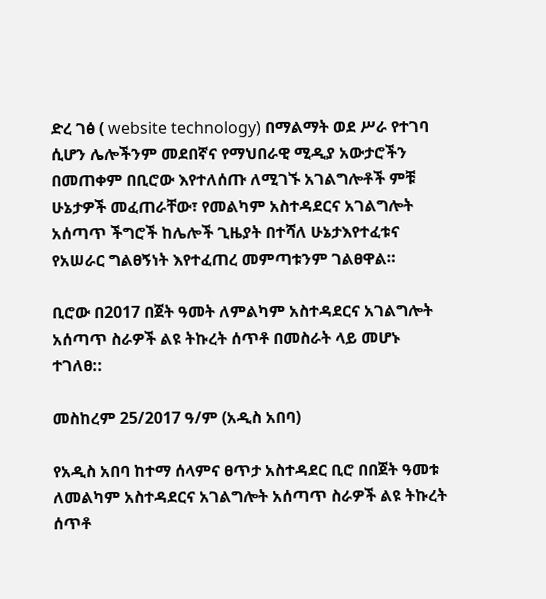ድረ ገፅ ( website technology) በማልማት ወደ ሥራ የተገባ ሲሆን ሌሎችንም መደበኛና የማህበራዊ ሚዲያ አውታሮችን በመጠቀም በቢሮው እየተለሰጡ ለሚገኙ አገልግሎቶች ምቹ ሁኔታዎች መፈጠራቸው፣ የመልካም አስተዳደርና አገልግሎት አሰጣጥ ችግሮች ከሌሎች ጊዜያት በተሻለ ሁኔታእየተፈቱና የአሠራር ግልፀኝነት እየተፈጠረ መምጣቱንም ገልፀዋል።

ቢሮው በ2017 በጀት ዓመት ለምልካም አስተዳደርና አገልግሎት አሰጣጥ ስራዎች ልዩ ትኩረት ሰጥቶ በመስራት ላይ መሆኑ ተገለፀ::

መስከረም 25/2017 ዓ/ም (አዲስ አበባ)

የአዲስ አበባ ከተማ ሰላምና ፀጥታ አስተዳደር ቢሮ በበጀት ዓመቱ ለመልካም አስተዳደርና አገልግሎት አሰጣጥ ስራዎች ልዩ ትኩረት ሰጥቶ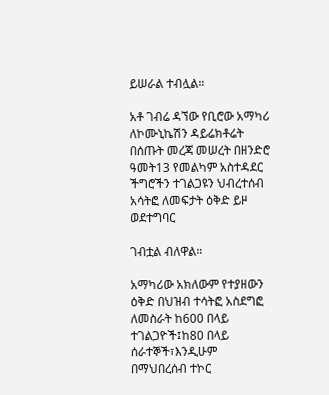ይሠራል ተብሏል።

አቶ ገብሬ ዳኘው የቢሮው አማካሪ ለኮሙኒኬሽን ዳይሬክቶሬት በሰጡት መረጃ መሠረት በዘንድሮ ዓመት13 የመልካም አስተዳደር ችግሮችን ተገልጋዩን ህብረተሰብ አሳትፎ ለመፍታት ዕቅድ ይዞ ወደተግባር

ገብቷል ብለዋል።

አማካሪው አክለውም የተያዘውን ዕቅድ በህዝብ ተሳትፎ አስደግፎ ለመስራት ከ600 በላይ ተገልጋዮች፤ከ80 በላይ ሰራተኞች፣እንዲሁም በማህበረሰብ ተኮር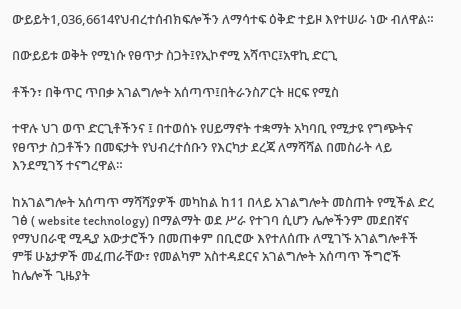ውይይት1,036,6614የህብረተሰብክፍሎችን ለማሳተፍ ዕቅድ ተይዞ እየተሠራ ነው ብለዋል።

በውይይቱ ወቅት የሚነሱ የፀጥታ ስጋት፤የኢኮኖሚ አሻጥር፤አዋኪ ድርጊ

ቶችን፣ በቅጥር ጥበቃ አገልግሎት አሰጣጥ፤በትራንስፖርት ዘርፍ የሚስ

ተዋሉ ህገ ወጥ ድርጊቶችንና ፤ በተወሰኑ የሀይማኖት ተቋማት አካባቢ የሚታዩ የግጭትና የፀጥታ ስጋቶችን በመፍታት የህብረተሰቡን የእርካታ ደረጃ ለማሻሻል በመስራት ላይ እንደሚገኝ ተናግረዋል።

ከአገልግሎት አሰጣጥ ማሻሻያዎች መካከል ከ11 በላይ አገልግሎት መስጠት የሚችል ድረ ገፅ ( website technology) በማልማት ወደ ሥራ የተገባ ሲሆን ሌሎችንም መደበኛና የማህበራዊ ሚዲያ አውታሮችን በመጠቀም በቢሮው እየተለሰጡ ለሚገኙ አገልግሎቶች ምቹ ሁኔታዎች መፈጠራቸው፣ የመልካም አስተዳደርና አገልግሎት አሰጣጥ ችግሮች ከሌሎች ጊዜያት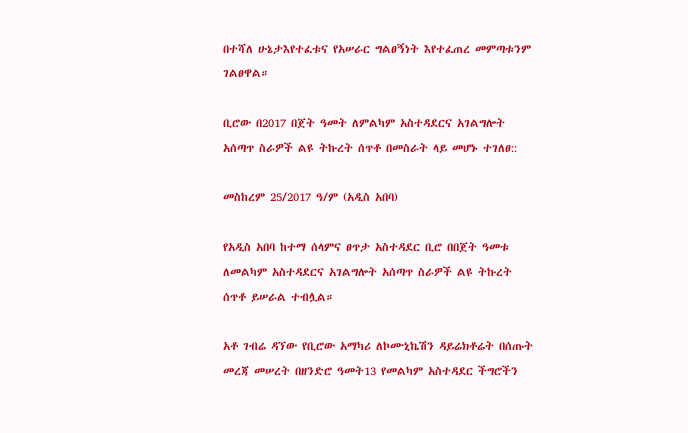በተሻለ ሁኔታእየተፈቱና የአሠራር ግልፀኝነት እየተፈጠረ መምጣቱንም ገልፀዋል።

ቢሮው በ2017 በጀት ዓመት ለምልካም አስተዳደርና አገልግሎት አሰጣጥ ስራዎች ልዩ ትኩረት ሰጥቶ በመስራት ላይ መሆኑ ተገለፀ::

መስከረም 25/2017 ዓ/ም (አዲስ አበባ)

የአዲስ አበባ ከተማ ሰላምና ፀጥታ አስተዳደር ቢሮ በበጀት ዓመቱ ለመልካም አስተዳደርና አገልግሎት አሰጣጥ ስራዎች ልዩ ትኩረት ሰጥቶ ይሠራል ተብሏል።

አቶ ገብሬ ዳኘው የቢሮው አማካሪ ለኮሙኒኬሽን ዳይሬክቶሬት በሰጡት መረጃ መሠረት በዘንድሮ ዓመት13 የመልካም አስተዳደር ችግሮችን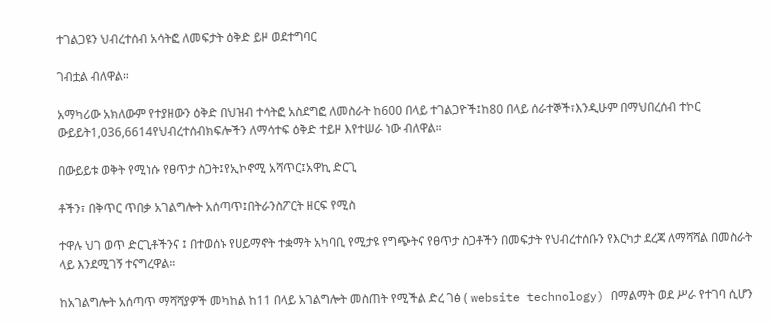ተገልጋዩን ህብረተሰብ አሳትፎ ለመፍታት ዕቅድ ይዞ ወደተግባር

ገብቷል ብለዋል።

አማካሪው አክለውም የተያዘውን ዕቅድ በህዝብ ተሳትፎ አስደግፎ ለመስራት ከ600 በላይ ተገልጋዮች፤ከ80 በላይ ሰራተኞች፣እንዲሁም በማህበረሰብ ተኮር ውይይት1,036,6614የህብረተሰብክፍሎችን ለማሳተፍ ዕቅድ ተይዞ እየተሠራ ነው ብለዋል።

በውይይቱ ወቅት የሚነሱ የፀጥታ ስጋት፤የኢኮኖሚ አሻጥር፤አዋኪ ድርጊ

ቶችን፣ በቅጥር ጥበቃ አገልግሎት አሰጣጥ፤በትራንስፖርት ዘርፍ የሚስ

ተዋሉ ህገ ወጥ ድርጊቶችንና ፤ በተወሰኑ የሀይማኖት ተቋማት አካባቢ የሚታዩ የግጭትና የፀጥታ ስጋቶችን በመፍታት የህብረተሰቡን የእርካታ ደረጃ ለማሻሻል በመስራት ላይ እንደሚገኝ ተናግረዋል።

ከአገልግሎት አሰጣጥ ማሻሻያዎች መካከል ከ11 በላይ አገልግሎት መስጠት የሚችል ድረ ገፅ ( website technology) በማልማት ወደ ሥራ የተገባ ሲሆን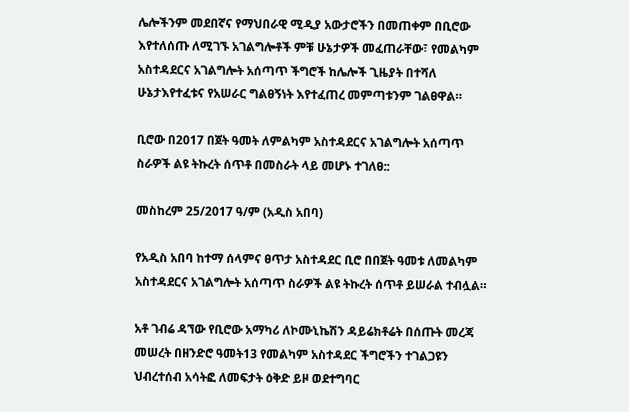ሌሎችንም መደበኛና የማህበራዊ ሚዲያ አውታሮችን በመጠቀም በቢሮው እየተለሰጡ ለሚገኙ አገልግሎቶች ምቹ ሁኔታዎች መፈጠራቸው፣ የመልካም አስተዳደርና አገልግሎት አሰጣጥ ችግሮች ከሌሎች ጊዜያት በተሻለ ሁኔታእየተፈቱና የአሠራር ግልፀኝነት እየተፈጠረ መምጣቱንም ገልፀዋል።

ቢሮው በ2017 በጀት ዓመት ለምልካም አስተዳደርና አገልግሎት አሰጣጥ ስራዎች ልዩ ትኩረት ሰጥቶ በመስራት ላይ መሆኑ ተገለፀ::

መስከረም 25/2017 ዓ/ም (አዲስ አበባ)

የአዲስ አበባ ከተማ ሰላምና ፀጥታ አስተዳደር ቢሮ በበጀት ዓመቱ ለመልካም አስተዳደርና አገልግሎት አሰጣጥ ስራዎች ልዩ ትኩረት ሰጥቶ ይሠራል ተብሏል።

አቶ ገብሬ ዳኘው የቢሮው አማካሪ ለኮሙኒኬሽን ዳይሬክቶሬት በሰጡት መረጃ መሠረት በዘንድሮ ዓመት13 የመልካም አስተዳደር ችግሮችን ተገልጋዩን ህብረተሰብ አሳትፎ ለመፍታት ዕቅድ ይዞ ወደተግባር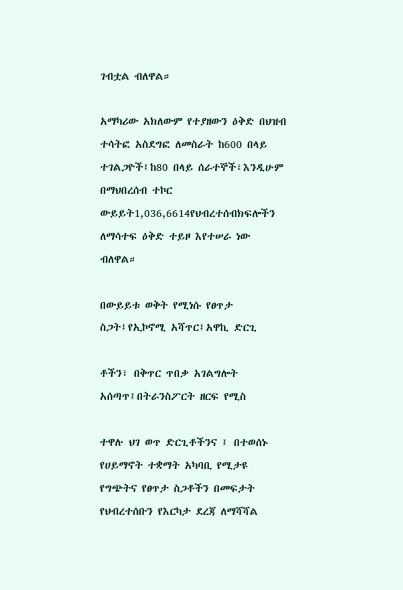ገብቷል ብለዋል።

አማካሪው አክለውም የተያዘውን ዕቅድ በህዝብ ተሳትፎ አስደግፎ ለመስራት ከ600 በላይ ተገልጋዮች፤ከ80 በላይ ሰራተኞች፣እንዲሁም በማህበረሰብ ተኮር ውይይት1,036,6614የህብረተሰብክፍሎችን ለማሳተፍ ዕቅድ ተይዞ እየተሠራ ነው ብለዋል።

በውይይቱ ወቅት የሚነሱ የፀጥታ ስጋት፤የኢኮኖሚ አሻጥር፤አዋኪ ድርጊ

ቶችን፣ በቅጥር ጥበቃ አገልግሎት አሰጣጥ፤በትራንስፖርት ዘርፍ የሚስ

ተዋሉ ህገ ወጥ ድርጊቶችንና ፤ በተወሰኑ የሀይማኖት ተቋማት አካባቢ የሚታዩ የግጭትና የፀጥታ ስጋቶችን በመፍታት የህብረተሰቡን የእርካታ ደረጃ ለማሻሻል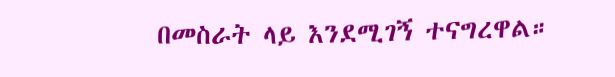በመስራት ላይ እንደሚገኝ ተናግረዋል።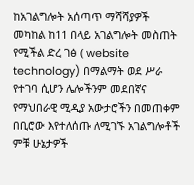ከአገልግሎት አሰጣጥ ማሻሻያዎች መካከል ከ11 በላይ አገልግሎት መስጠት የሚችል ድረ ገፅ ( website technology) በማልማት ወደ ሥራ የተገባ ሲሆን ሌሎችንም መደበኛና የማህበራዊ ሚዲያ አውታሮችን በመጠቀም በቢሮው እየተለሰጡ ለሚገኙ አገልግሎቶች ምቹ ሁኔታዎች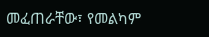መፈጠራቸው፣ የመልካም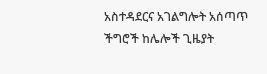አስተዳደርና አገልግሎት አሰጣጥ ችግሮች ከሌሎች ጊዜያት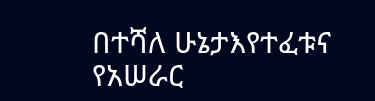በተሻለ ሁኔታእየተፈቱና የአሠራር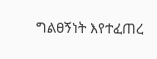ግልፀኝነት እየተፈጠረ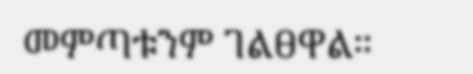መምጣቱንም ገልፀዋል።